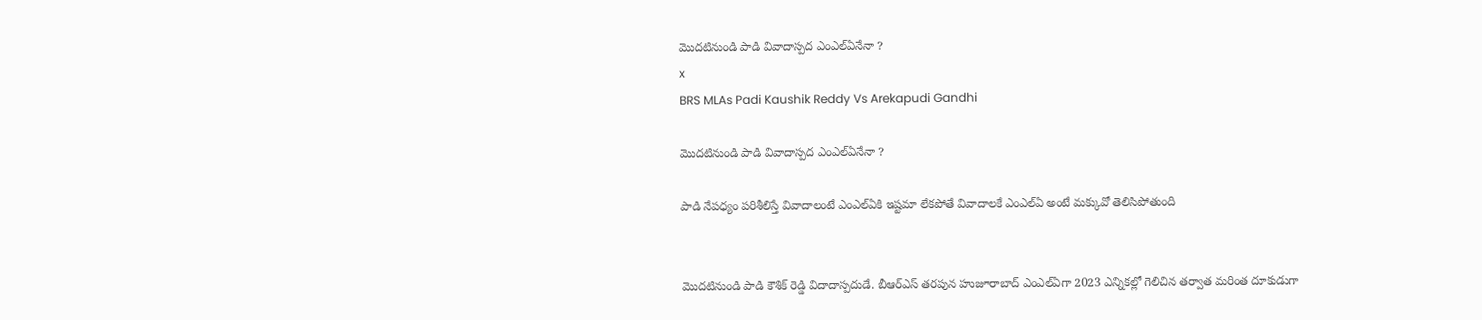మొదటినుండి పాడి వివాదాస్పద ఎంఎల్ఏనేనా ?
x
BRS MLAs Padi Kaushik Reddy Vs Arekapudi Gandhi

మొదటినుండి పాడి వివాదాస్పద ఎంఎల్ఏనేనా ?

పాడి నేపధ్యం పరిశీలిస్తే వివాదాలంటే ఎంఎల్ఏకి ఇష్టమా లేకపోతే వివాదాలకే ఎంఎల్ఏ అంటే మక్కువో తెలిసిపోతుంది


మొదటినుండి పాడి కౌశిక్ రెడ్డి విదాదాస్పదుడే. బీఆర్ఎస్ తరపున హుజూరాబాద్ ఎంఎల్ఏగా 2023 ఎన్నికల్లో గెలిచిన తర్వాత మరింత దూకుడుగా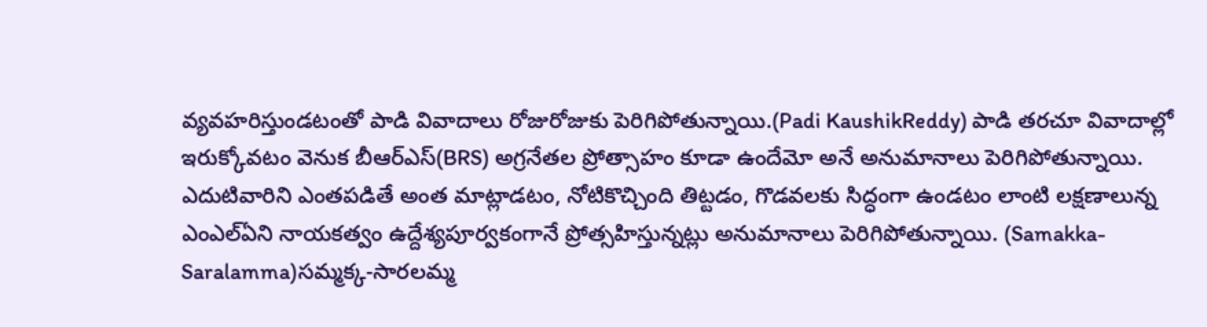వ్యవహరిస్తుండటంతో పాడి వివాదాలు రోజురోజుకు పెరిగిపోతున్నాయి.(Padi KaushikReddy) పాడి తరచూ వివాదాల్లో ఇరుక్కోవటం వెనుక బీఆర్ఎస్(BRS) అగ్రనేతల ప్రోత్సాహం కూడా ఉందేమో అనే అనుమానాలు పెరిగిపోతున్నాయి. ఎదుటివారిని ఎంతపడితే అంత మాట్లాడటం, నోటికొచ్చింది తిట్టడం, గొడవలకు సిద్ధంగా ఉండటం లాంటి లక్షణాలున్న ఎంఎల్ఏని నాయకత్వం ఉద్దేశ్యపూర్వకంగానే ప్రోత్సహిస్తున్నట్లు అనుమానాలు పెరిగిపోతున్నాయి. (Samakka-Saralamma)సమ్మక్క-సారలమ్మ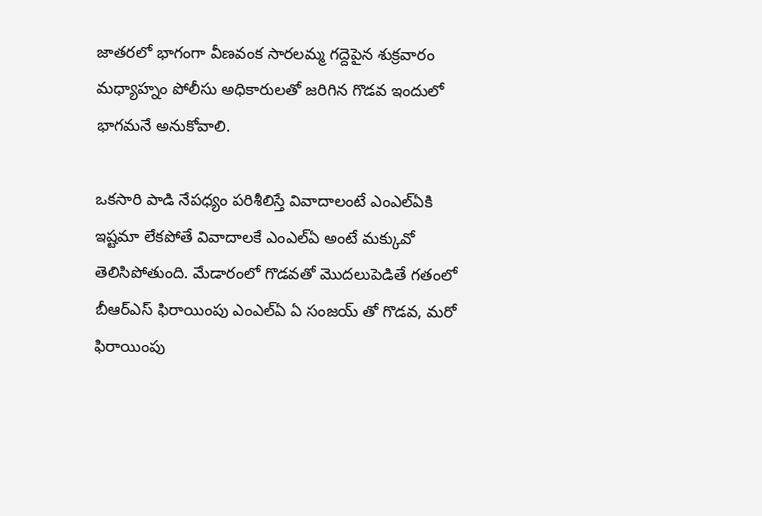జాతరలో భాగంగా వీణవంక సారలమ్మ గద్దెపైన శుక్రవారం మధ్యాహ్నం పోలీసు అధికారులతో జరిగిన గొడవ ఇందులో భాగమనే అనుకోవాలి.

ఒకసారి పాడి నేపధ్యం పరిశీలిస్తే వివాదాలంటే ఎంఎల్ఏకి ఇష్టమా లేకపోతే వివాదాలకే ఎంఎల్ఏ అంటే మక్కువో తెలిసిపోతుంది. మేడారంలో గొడవతో మొదలుపెడితే గతంలో బీఆర్ఎస్ ఫిరాయింపు ఎంఎల్ఏ ఏ సంజయ్ తో గొడవ, మరో ఫిరాయింపు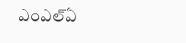ఎంఎల్ఏ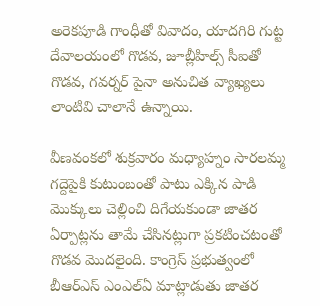అరెకపూడి గాంధీతో వివాదం, యాదగిరి గుట్ట దేవాలయంలో గొడవ, జూబ్లీహిల్స్ సీఐతో గొడవ, గవర్నర్ పైనా అనుచిత వ్యాఖ్యలు లాంటివి చాలానే ఉన్నాయి.

వీణవంకలో శుక్రవారం మధ్యాహ్నం సారలమ్మ గద్దెపైకి కుటుంబంతో పాటు ఎక్కిన పాడి మొక్కులు చెల్లించి దిగేయకుండా జాతర ఏర్పాట్లను తామే చేసినట్లుగా ప్రకటించటంతో గొడవ మొదలైంది. కాంగ్రెస్ ప్రభుత్వంలో బీఆర్ఎస్ ఎంఎల్ఏ మాట్లాడుతు జాతర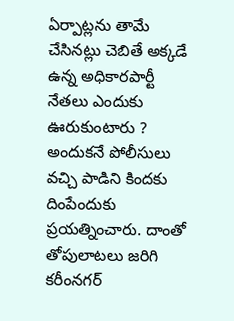ఏర్పాట్లను తామే చేసినట్లు చెబితే అక్కడే ఉన్న అధికారపార్టీ నేతలు ఎందుకు ఊరుకుంటారు ? అందుకనే పోలీసులు వచ్చి పాడిని కిందకు దింపేందుకు ప్రయత్నించారు. దాంతో తోపులాటలు జరిగి కరీంనగర్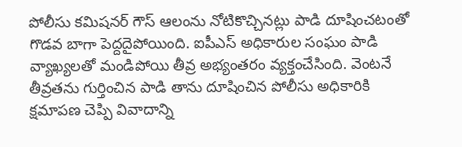పోలీసు కమిషనర్ గౌస్ ఆలంను నోటికొచ్చినట్లు పాడి దూషించటంతో గొడవ బాగా పెద్దదైపోయింది. ఐపీఎస్ అధికారుల సంఘం పాడి వ్యాఖ్యలతో మండిపోయి తీవ్ర అభ్యంతరం వ్యక్తంచేసింది. వెంటనే తీవ్రతను గుర్తించిన పాడి తాను దూషించిన పోలీసు అధికారికి క్షమాపణ చెప్పి వివాదాన్ని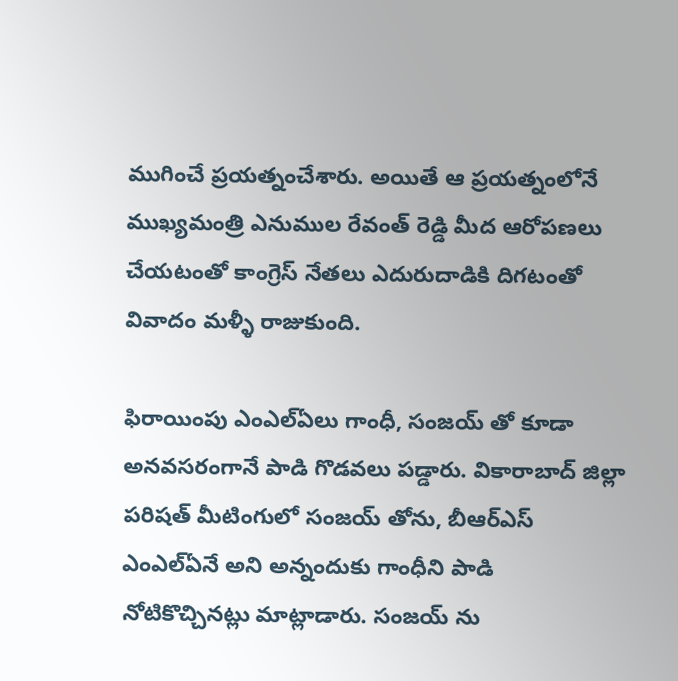ముగించే ప్రయత్నంచేశారు. అయితే ఆ ప్రయత్నంలోనే ముఖ్యమంత్రి ఎనుముల రేవంత్ రెడ్డి మీద ఆరోపణలు చేయటంతో కాంగ్రెస్ నేతలు ఎదురుదాడికి దిగటంతో వివాదం మళ్ళీ రాజుకుంది.

ఫిరాయింపు ఎంఎల్ఏలు గాంధీ, సంజయ్ తో కూడా అనవసరంగానే పాడి గొడవలు పడ్డారు. వికారాబాద్ జిల్లా పరిషత్ మీటింగులో సంజయ్ తోను, బీఆర్ఎస్ ఎంఎల్ఏనే అని అన్నందుకు గాంధీని పాడి నోటికొచ్చినట్లు మాట్లాడారు. సంజయ్ ను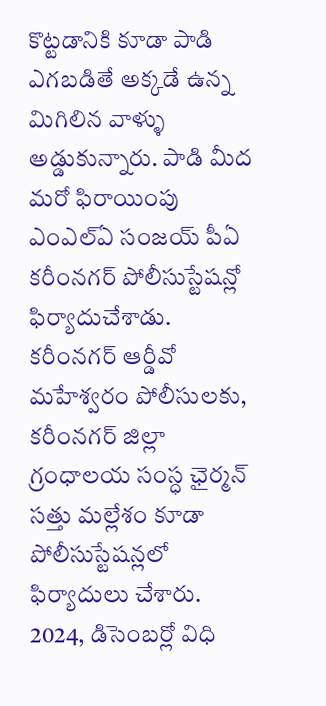కొట్టడానికి కూడా పాడి ఎగబడితే అక్కడే ఉన్న మిగిలిన వాళ్ళు అడ్డుకున్నారు. పాడి మీద మరో ఫిరాయింపు ఎంఎల్ఏ సంజయ్ పీఏ కరీంనగర్ పోలీసుస్టేషన్లో ఫిర్యాదుచేశాడు. కరీంనగర్ ఆర్డీవో మహేశ్వరం పోలీసులకు, కరీంనగర్ జిల్లా గ్రంధాలయ సంస్ధ ఛైర్మన్ సత్తు మల్లేశం కూడా పోలీసుస్టేషన్లలో ఫిర్యాదులు చేశారు. 2024, డిసెంబర్లో విధి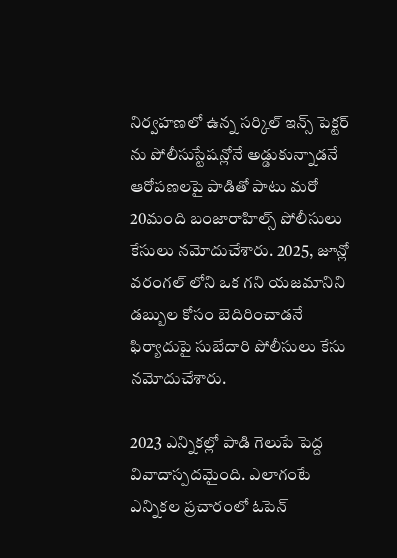నిర్వహణలో ఉన్న సర్కిల్ ఇన్స్ పెక్టర్ ను పోలీసుస్టేషన్లోనే అడ్డుకున్నాడనే ఆరోపణలపై పాడితో పాటు మరో 20మంది బంజారాహిల్స్ పోలీసులు కేసులు నమోదుచేశారు. 2025, జూన్లో వరంగల్ లోని ఒక గని యజమానిని డబ్బుల కోసం బెదిరించాడనే ఫిర్యాదుపై సుబేదారి పోలీసులు కేసు నమోదుచేశారు.

2023 ఎన్నికల్లో పాడి గెలుపే పెద్ద వివాదాస్పదమైంది. ఎలాగంటే ఎన్నికల ప్రచారంలో ఓపెన్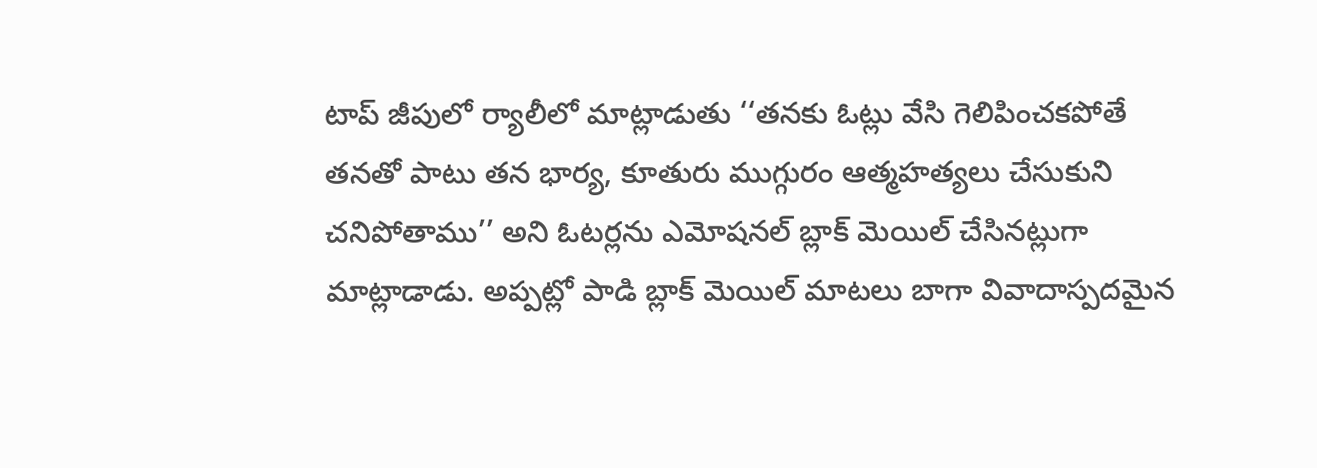టాప్ జీపులో ర్యాలీలో మాట్లాడుతు ‘‘తనకు ఓట్లు వేసి గెలిపించకపోతే తనతో పాటు తన భార్య, కూతురు ముగ్గురం ఆత్మహత్యలు చేసుకుని చనిపోతాము’’ అని ఓటర్లను ఎమోషనల్ బ్లాక్ మెయిల్ చేసినట్లుగా మాట్లాడాడు. అప్పట్లో పాడి బ్లాక్ మెయిల్ మాటలు బాగా వివాదాస్పదమైన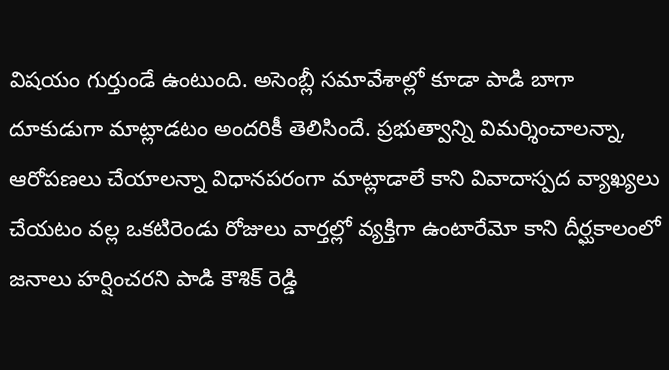విషయం గుర్తుండే ఉంటుంది. అసెంబ్లీ సమావేశాల్లో కూడా పాడి బాగా దూకుడుగా మాట్లాడటం అందరికీ తెలిసిందే. ప్రభుత్వాన్ని విమర్శించాలన్నా, ఆరోపణలు చేయాలన్నా విధానపరంగా మాట్లాడాలే కాని వివాదాస్పద వ్యాఖ్యలు చేయటం వల్ల ఒకటిరెండు రోజులు వార్తల్లో వ్యక్తిగా ఉంటారేమో కాని దీర్ఘకాలంలో జనాలు హర్షించరని పాడి కౌశిక్ రెడ్డి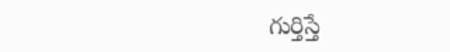గుర్తిస్తే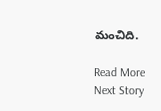మంచిది.

Read More
Next Story